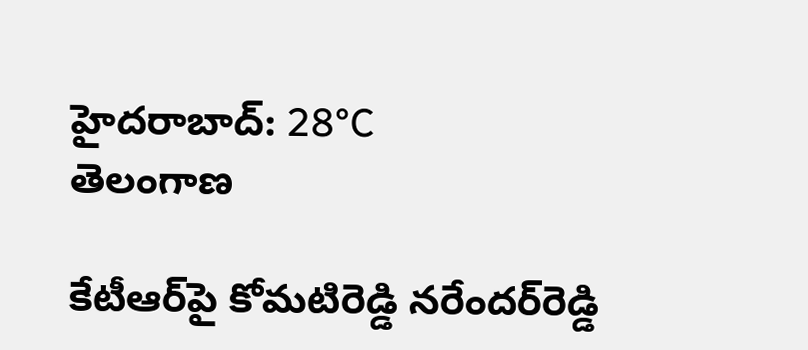హైదరాబాద్: 28°C
తెలంగాణ

కేటీఆర్‌పై కోమటిరెడ్డి నరేందర్‌రెడ్డి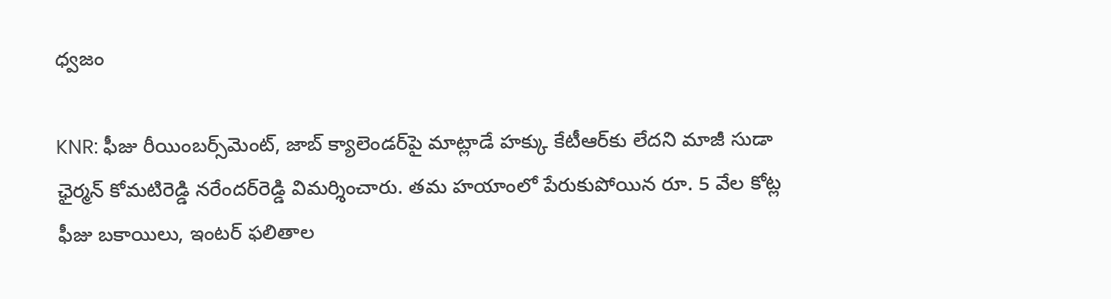ధ్వజం

KNR: ఫీజు రీయింబర్స్‌మెంట్, జాబ్ క్యాలెండర్‌పై మాట్లాడే హక్కు కేటీఆర్‌కు లేదని మాజీ సుడా ఛైర్మన్ కోమటిరెడ్డి నరేందర్‌రెడ్డి విమర్శించారు. తమ హయాంలో పేరుకుపోయిన రూ. 5 వేల కోట్ల ఫీజు బకాయిలు, ఇంటర్ ఫలితాల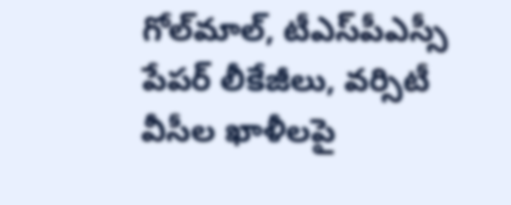గోల్‌మాల్, టీఎస్‌పీఎస్సీ పేపర్ లీకేజీలు, వర్సిటీ వీసీల ఖాళీలపై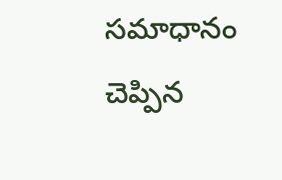సమాధానం చెప్పిన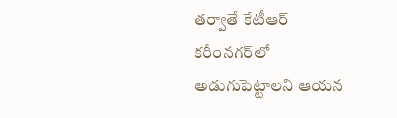తర్వాతే కేటీఆర్ కరీంనగర్‌లో అడుగుపెట్టాలని ఆయన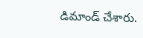డిమాండ్ చేశారు.